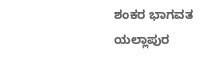ಶಂಕರ ಭಾಗವತ ಯಲ್ಲಾಪುರ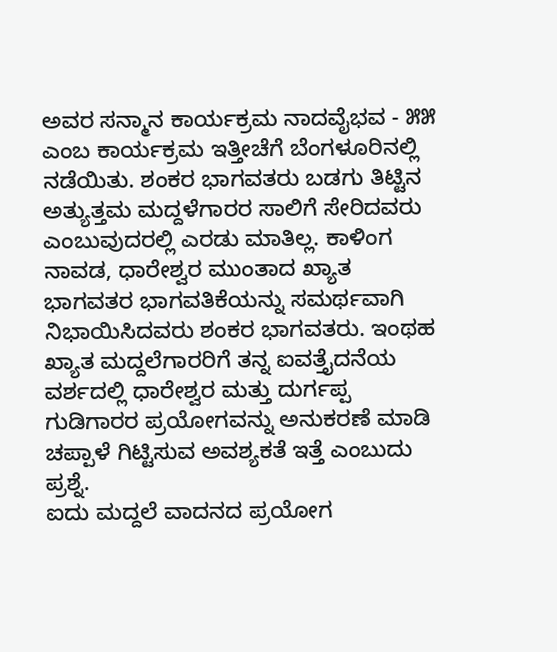ಅವರ ಸನ್ಮಾನ ಕಾರ್ಯಕ್ರಮ ನಾದವೈಭವ - ೫೫ ಎಂಬ ಕಾರ್ಯಕ್ರಮ ಇತ್ತೀಚೆಗೆ ಬೆಂಗಳೂರಿನಲ್ಲಿ ನಡೆಯಿತು. ಶಂಕರ ಭಾಗವತರು ಬಡಗು ತಿಟ್ಟಿನ ಅತ್ಯುತ್ತಮ ಮದ್ದಳೆಗಾರರ ಸಾಲಿಗೆ ಸೇರಿದವರು ಎಂಬುವುದರಲ್ಲಿ ಎರಡು ಮಾತಿಲ್ಲ. ಕಾಳಿಂಗ ನಾವಡ, ಧಾರೇಶ್ವರ ಮುಂತಾದ ಖ್ಯಾತ ಭಾಗವತರ ಭಾಗವತಿಕೆಯನ್ನು ಸಮರ್ಥವಾಗಿ ನಿಭಾಯಿಸಿದವರು ಶಂಕರ ಭಾಗವತರು. ಇಂಥಹ ಖ್ಯಾತ ಮದ್ದಲೆಗಾರರಿಗೆ ತನ್ನ ಐವತ್ತೈದನೆಯ ವರ್ಶದಲ್ಲಿ ಧಾರೇಶ್ವರ ಮತ್ತು ದುರ್ಗಪ್ಪ ಗುಡಿಗಾರರ ಪ್ರಯೋಗವನ್ನು ಅನುಕರಣೆ ಮಾಡಿ ಚಪ್ಪಾಳೆ ಗಿಟ್ಟಿಸುವ ಅವಶ್ಯಕತೆ ಇತ್ತೆ ಎಂಬುದು ಪ್ರಶ್ನೆ.
ಐದು ಮದ್ದಲೆ ವಾದನದ ಪ್ರಯೋಗ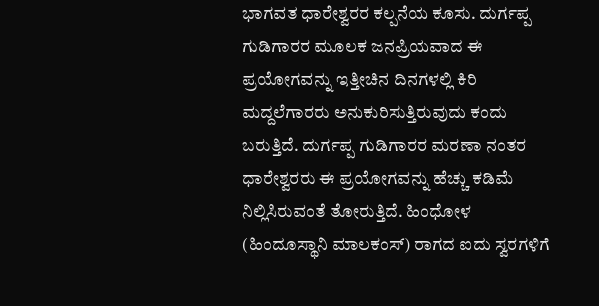ಭಾಗವತ ಧಾರೇಶ್ವರರ ಕಲ್ಪನೆಯ ಕೂಸು. ದುರ್ಗಪ್ಪ ಗುಡಿಗಾರರ ಮೂಲಕ ಜನಪ್ರಿಯವಾದ ಈ ಪ್ರಯೋಗವನ್ನು ಇತ್ತೀಚಿನ ದಿನಗಳಲ್ಲಿ ಕಿರಿ ಮದ್ದಲೆಗಾರರು ಅನುಕುರಿಸುತ್ತಿರುವುದು ಕಂದು ಬರುತ್ತಿದೆ. ದುರ್ಗಪ್ಪ ಗುಡಿಗಾರರ ಮರಣಾ ನಂತರ ಧಾರೇಶ್ವರರು ಈ ಪ್ರಯೋಗವನ್ನು ಹೆಚ್ಚು ಕಡಿಮೆ ನಿಲ್ಲಿಸಿರುವಂತೆ ತೋರುತ್ತಿದೆ. ಹಿಂಧೋಳ (ಹಿಂದೂಸ್ಥಾನಿ ಮಾಲಕಂಸ್) ರಾಗದ ಐದು ಸ್ವರಗಳಿಗೆ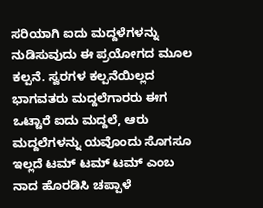ಸರಿಯಾಗಿ ಐದು ಮದ್ದಳೆಗಳನ್ನು ನುಡಿಸುವುದು ಈ ಪ್ರಯೋಗದ ಮೂಲ ಕಲ್ಪನೆ. ಸ್ವರಗಳ ಕಲ್ಪನೆಯಿಲ್ಲದ ಭಾಗವತರು ಮದ್ದಲೆಗಾರರು ಈಗ ಒಟ್ಟಾರೆ ಐದು ಮದ್ದಲೆ, ಆರು ಮದ್ದಲೆಗಳನ್ನು ಯವೊಂದು ಸೊಗಸೂ ಇಲ್ಲದೆ ಟಮ್ ಟಮ್ ಟಮ್ ಎಂಬ ನಾದ ಹೊರಡಿಸಿ ಚಪ್ಪಾಳೆ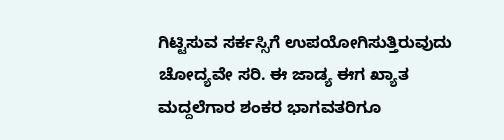ಗಿಟ್ಟಿಸುವ ಸರ್ಕಸ್ಸಿಗೆ ಉಪಯೋಗಿಸುತ್ತಿರುವುದು ಚೋದ್ಯವೇ ಸರಿ. ಈ ಜಾಡ್ಯ ಈಗ ಖ್ಯಾತ ಮದ್ದಲೆಗಾರ ಶಂಕರ ಭಾಗವತರಿಗೂ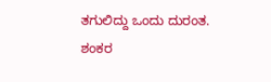ತಗುಲಿದ್ದು ಒಂದು ದುರಂತ.
ಶಂಕರ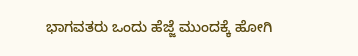ಭಾಗವತರು ಒಂದು ಹೆಜ್ಜೆ ಮುಂದಕ್ಕೆ ಹೋಗಿ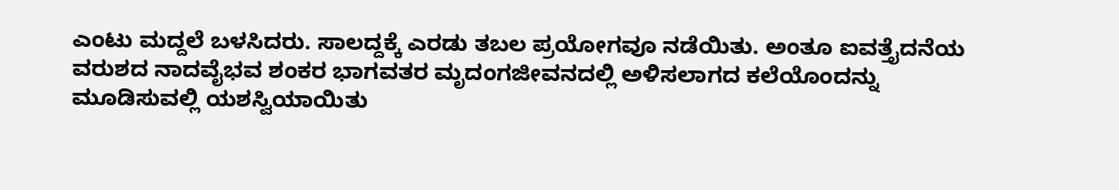ಎಂಟು ಮದ್ದಲೆ ಬಳಸಿದರು. ಸಾಲದ್ದಕ್ಕೆ ಎರಡು ತಬಲ ಪ್ರಯೋಗವೂ ನಡೆಯಿತು. ಅಂತೂ ಐವತ್ತೈದನೆಯ ವರುಶದ ನಾದವೈಭವ ಶಂಕರ ಭಾಗವತರ ಮೃದಂಗಜೀವನದಲ್ಲಿ ಅಳಿಸಲಾಗದ ಕಲೆಯೊಂದನ್ನು ಮೂಡಿಸುವಲ್ಲಿ ಯಶಸ್ವಿಯಾಯಿತು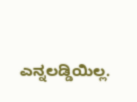ಎನ್ನಲಡ್ಡಿಯಿಲ್ಲ.